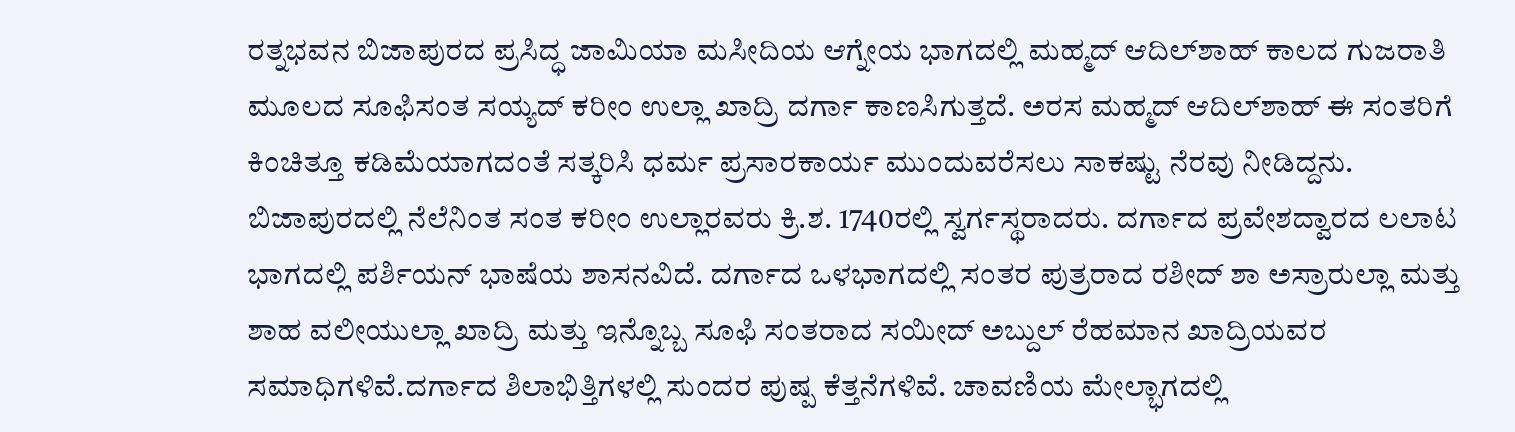ರತ್ನಭವನ ಬಿಜಾಪುರದ ಪ್ರಸಿದ್ಧ ಜಾಮಿಯಾ ಮಸೀದಿಯ ಆಗ್ನೇಯ ಭಾಗದಲ್ಲಿ ಮಹ್ಮದ್ ಆದಿಲ್‌ಶಾಹ್ ಕಾಲದ ಗುಜರಾತಿ ಮೂಲದ ಸೂಫಿಸಂತ ಸಯ್ಯದ್ ಕರೀಂ ಉಲ್ಲಾ ಖಾದ್ರಿ ದರ್ಗಾ ಕಾಣಸಿಗುತ್ತದೆ. ಅರಸ ಮಹ್ಮದ್ ಆದಿಲ್‌ಶಾಹ್ ಈ ಸಂತರಿಗೆ ಕಿಂಚಿತ್ತೂ ಕಡಿಮೆಯಾಗದಂತೆ ಸತ್ಕರಿಸಿ ಧರ್ಮ ಪ್ರಸಾರಕಾರ್ಯ ಮುಂದುವರೆಸಲು ಸಾಕಷ್ಟು ನೆರವು ನೀಡಿದ್ದನು. ಬಿಜಾಪುರದಲ್ಲಿ ನೆಲೆನಿಂತ ಸಂತ ಕರೀಂ ಉಲ್ಲಾರವರು ಕ್ರಿ.ಶ. 1740ರಲ್ಲಿ ಸ್ವರ್ಗಸ್ಥರಾದರು. ದರ್ಗಾದ ಪ್ರವೇಶದ್ವಾರದ ಲಲಾಟ ಭಾಗದಲ್ಲಿ ಪರ್ಶಿಯನ್ ಭಾಷೆಯ ಶಾಸನವಿದೆ. ದರ್ಗಾದ ಒಳಭಾಗದಲ್ಲಿ ಸಂತರ ಪುತ್ರರಾದ ರಶೀದ್ ಶಾ ಅಸ್ರಾರುಲ್ಲಾ ಮತ್ತು ಶಾಹ ವಲೀಯುಲ್ಲಾ ಖಾದ್ರಿ ಮತ್ತು ಇನ್ನೊಬ್ಬ ಸೂಫಿ ಸಂತರಾದ ಸಯೀದ್ ಅಬ್ದುಲ್ ರೆಹಮಾನ ಖಾದ್ರಿಯವರ ಸಮಾಧಿಗಳಿವೆ.ದರ್ಗಾದ ಶಿಲಾಭಿತ್ತಿಗಳಲ್ಲಿ ಸುಂದರ ಪುಷ್ಪ ಕೆತ್ತನೆಗಳಿವೆ. ಚಾವಣಿಯ ಮೇಲ್ಭಾಗದಲ್ಲಿ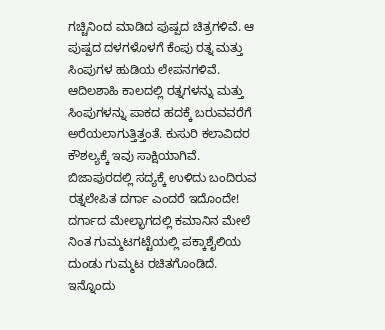ಗಚ್ಚಿನಿಂದ ಮಾಡಿದ ಪುಷ್ಪದ ಚಿತ್ರಗಳಿವೆ. ಆ ಪುಷ್ಪದ ದಳಗಳೊಳಗೆ ಕೆಂಪು ರತ್ನ ಮತ್ತು ಸಿಂಪುಗಳ ಹುಡಿಯ ಲೇಪನಗಳಿವೆ. ಆದಿಲಶಾಹಿ ಕಾಲದಲ್ಲಿ ರತ್ನಗಳನ್ನು ಮತ್ತು ಸಿಂಪುಗಳನ್ನು ಪಾಕದ ಹದಕ್ಕೆ ಬರುವವರೆಗೆ ಅರೆಯಲಾಗುತ್ತಿತ್ತಂತೆ. ಕುಸುರಿ ಕಲಾವಿದರ ಕೌಶಲ್ಯಕ್ಕೆ ಇವು ಸಾಕ್ಷಿಯಾಗಿವೆ. ಬಿಜಾಪುರದಲ್ಲಿ ಸದ್ಯಕ್ಕೆ ಉಳಿದು ಬಂದಿರುವ ರತ್ನಲೇಪಿತ ದರ್ಗಾ ಎಂದರೆ ಇದೊಂದೇ! ದರ್ಗಾದ ಮೇಲ್ಭಾಗದಲ್ಲಿ ಕಮಾನಿನ ಮೇಲೆ ನಿಂತ ಗುಮ್ಮಟಗಟ್ಟೆಯಲ್ಲಿ ಪಕ್ಕಾಶೈಲಿಯ ದುಂಡು ಗುಮ್ಮಟ ರಚಿತಗೊಂಡಿದೆ. ಇನ್ನೊಂದು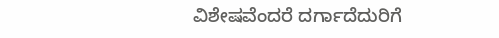ವಿಶೇಷವೆಂದರೆ ದರ್ಗಾದೆದುರಿಗೆ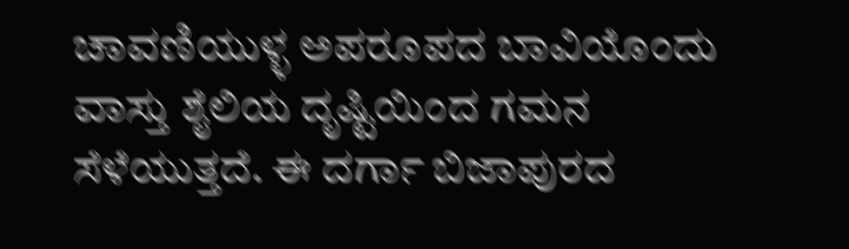ಚಾವಣಿಯುಳ್ಳ ಅಪರೂಪದ ಬಾವಿಯೊಂದು ವಾಸ್ತು ಶೈಲಿಯ ದೃಷ್ಟಿಯಿಂದ ಗಮನ ಸೆಳೆಯುತ್ತದೆ. ಈ ದರ್ಗಾ ಬಿಜಾಪುರದ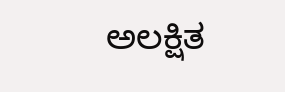ಅಲಕ್ಷಿತ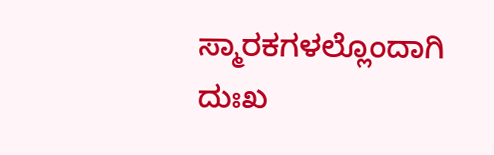ಸ್ಮಾರಕಗಳಲ್ಲೊಂದಾಗಿ ದುಃಖ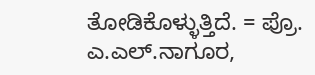ತೋಡಿಕೊಳ್ಳುತ್ತಿದೆ. = ಪ್ರೊ. ಎ.ಎಲ್.ನಾಗೂರ,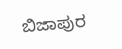ಬಿಜಾಪುರ